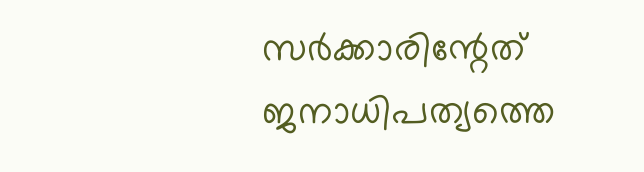സർക്കാരിന്റേത് ജനാധിപത്യത്തെ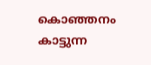കൊഞ്ഞനം കാട്ടുന്ന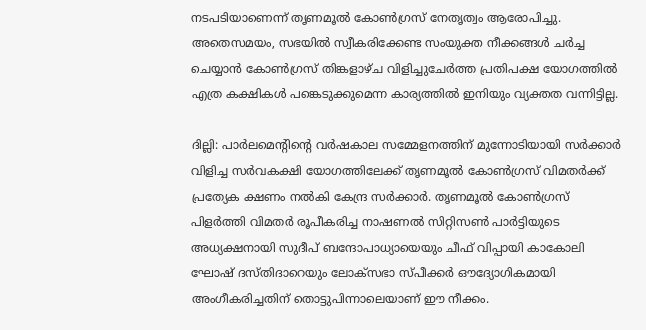നടപടിയാണെന്ന് തൃണമൂൽ കോൺഗ്രസ് നേതൃത്വം ആരോപിച്ചു. അതെസമയം, സഭയിൽ സ്വീകരിക്കേണ്ട സംയുക്ത നീക്കങ്ങൾ ചർച്ച ചെയ്യാൻ കോൺഗ്രസ് തിങ്കളാഴ്ച വിളിച്ചുചേർത്ത പ്രതിപക്ഷ യോഗത്തിൽ എത്ര കക്ഷികൾ പങ്കെടുക്കുമെന്ന കാര്യത്തിൽ ഇനിയും വ്യക്തത വന്നിട്ടില്ല.

ദില്ലി: പാർലമെന്റിന്റെ വർഷകാല സമ്മേളനത്തിന് മുന്നോടിയായി സർക്കാർ വിളിച്ച സർവകക്ഷി യോഗത്തിലേക്ക് തൃണമൂൽ കോൺഗ്രസ് വിമതർക്ക് പ്രത്യേക ക്ഷണം നൽകി കേന്ദ്ര സർക്കാർ. തൃണമൂൽ കോൺഗ്രസ് പിളർത്തി വിമതർ രൂപീകരിച്ച നാഷണൽ സിറ്റിസൺ പാർട്ടിയുടെ അധ്യക്ഷനായി സുദീപ് ബന്ദോപാധ്യായെയും ചീഫ് വിപ്പായി കാകോലി ഘോഷ് ദസ്തിദാറെയും ലോക്‌സഭാ സ്പീക്കർ ഔദ്യോഗികമായി അംഗീകരിച്ചതിന് തൊട്ടുപിന്നാലെയാണ് ഈ നീക്കം.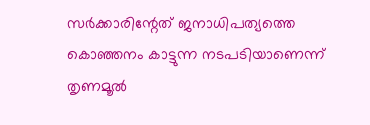സർക്കാരിന്റേത് ജനാധിപത്യത്തെ കൊഞ്ഞനം കാട്ടുന്ന നടപടിയാണെന്ന് തൃണമൂൽ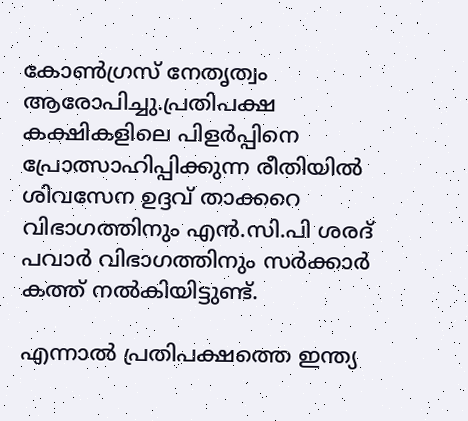കോൺഗ്രസ് നേതൃത്വം ആരോപിച്ചു.പ്രതിപക്ഷ കക്ഷികളിലെ പിളർപ്പിനെ പ്രോത്സാഹിപ്പിക്കുന്ന രീതിയിൽ ശിവസേന ഉദ്ദവ് താക്കറെ വിഭാഗത്തിനും എൻ.സി.പി ശരദ് പവാർ വിഭാഗത്തിനും സർക്കാർ കത്ത് നൽകിയിട്ടുണ്ട്.

എന്നാൽ പ്രതിപക്ഷത്തെ ഇന്ത്യ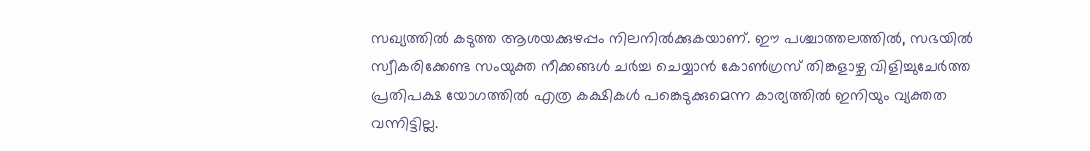സഖ്യത്തിൽ കടുത്ത ആശയക്കുഴപ്പം നിലനിൽക്കുകയാണ്. ഈ പശ്ചാത്തലത്തിൽ, സഭയിൽ സ്വീകരിക്കേണ്ട സംയുക്ത നീക്കങ്ങൾ ചർച്ച ചെയ്യാൻ കോൺഗ്രസ് തിങ്കളാഴ്ച വിളിച്ചുചേർത്ത പ്രതിപക്ഷ യോഗത്തിൽ എത്ര കക്ഷികൾ പങ്കെടുക്കുമെന്ന കാര്യത്തിൽ ഇനിയും വ്യക്തത വന്നിട്ടില്ല.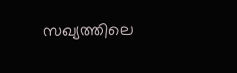സഖ്യത്തിലെ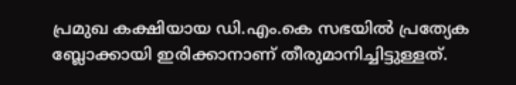പ്രമുഖ കക്ഷിയായ ഡി.എം.കെ സഭയിൽ പ്രത്യേക ബ്ലോക്കായി ഇരിക്കാനാണ് തീരുമാനിച്ചിട്ടുള്ളത്.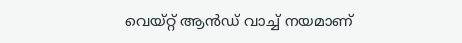വെയ്റ്റ് ആൻഡ് വാച്ച് നയമാണ്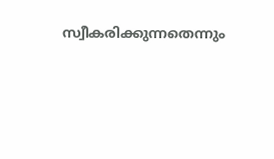സ്വീകരിക്കുന്നതെന്നും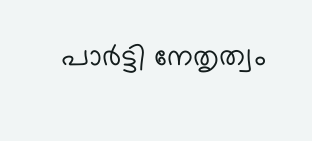പാർട്ടി നേതൃത്വം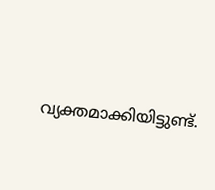വ്യക്തമാക്കിയിട്ടുണ്ട്.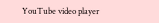YouTube video player